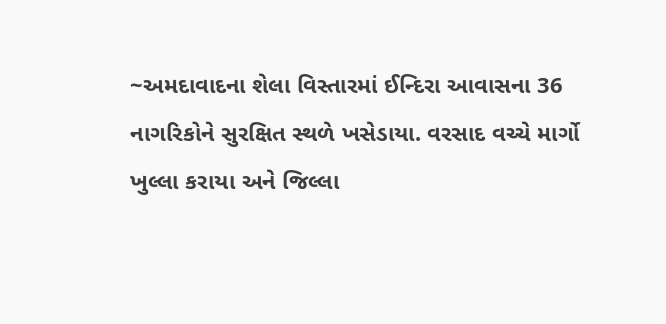~અમદાવાદના શેલા વિસ્તારમાં ઈન્દિરા આવાસના 36 નાગરિકોને સુરક્ષિત સ્થળે ખસેડાયા. વરસાદ વચ્ચે માર્ગો ખુલ્લા કરાયા અને જિલ્લા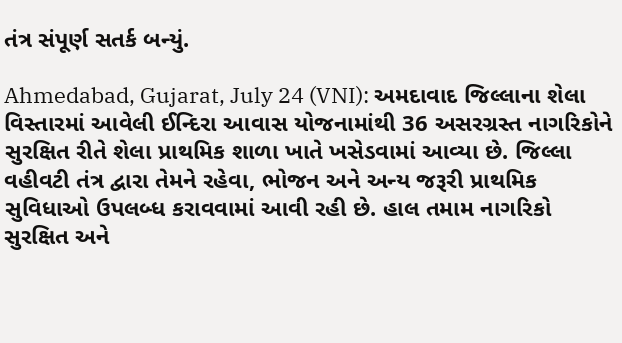તંત્ર સંપૂર્ણ સતર્ક બન્યું.

Ahmedabad, Gujarat, July 24 (VNI): અમદાવાદ જિલ્લાના શેલા વિસ્તારમાં આવેલી ઈન્દિરા આવાસ યોજનામાંથી 36 અસરગ્રસ્ત નાગરિકોને સુરક્ષિત રીતે શેલા પ્રાથમિક શાળા ખાતે ખસેડવામાં આવ્યા છે. જિલ્લા વહીવટી તંત્ર દ્વારા તેમને રહેવા, ભોજન અને અન્ય જરૂરી પ્રાથમિક સુવિધાઓ ઉપલબ્ધ કરાવવામાં આવી રહી છે. હાલ તમામ નાગરિકો સુરક્ષિત અને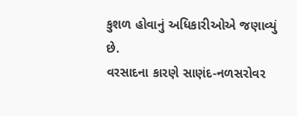કુશળ હોવાનું અધિકારીઓએ જણાવ્યું છે.
વરસાદના કારણે સાણંદ-નળસરોવર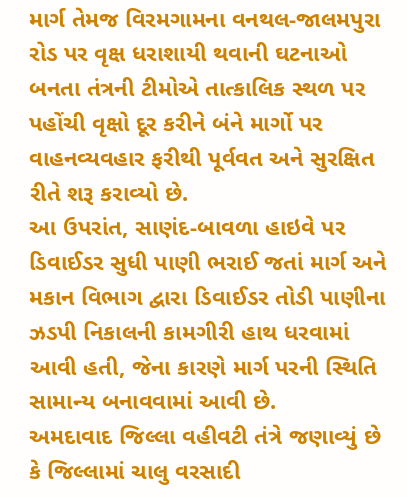માર્ગ તેમજ વિરમગામના વનથલ-જાલમપુરા રોડ પર વૃક્ષ ધરાશાયી થવાની ઘટનાઓ બનતા તંત્રની ટીમોએ તાત્કાલિક સ્થળ પર પહોંચી વૃક્ષો દૂર કરીને બંને માર્ગો પર વાહનવ્યવહાર ફરીથી પૂર્વવત અને સુરક્ષિત રીતે શરૂ કરાવ્યો છે.
આ ઉપરાંત, સાણંદ-બાવળા હાઇવે પર ડિવાઈડર સુધી પાણી ભરાઈ જતાં માર્ગ અને મકાન વિભાગ દ્વારા ડિવાઈડર તોડી પાણીના ઝડપી નિકાલની કામગીરી હાથ ધરવામાં આવી હતી, જેના કારણે માર્ગ પરની સ્થિતિ સામાન્ય બનાવવામાં આવી છે.
અમદાવાદ જિલ્લા વહીવટી તંત્રે જણાવ્યું છે કે જિલ્લામાં ચાલુ વરસાદી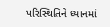પરિસ્થિતિને ધ્યાનમાં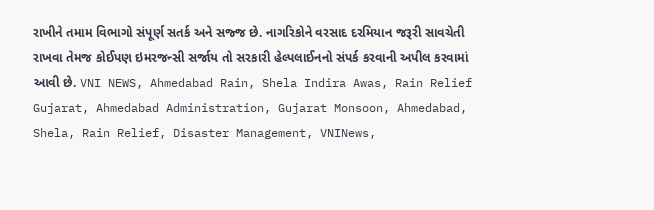રાખીને તમામ વિભાગો સંપૂર્ણ સતર્ક અને સજ્જ છે. નાગરિકોને વરસાદ દરમિયાન જરૂરી સાવચેતી રાખવા તેમજ કોઈપણ ઇમરજન્સી સર્જાય તો સરકારી હેલ્પલાઈનનો સંપર્ક કરવાની અપીલ કરવામાં આવી છે. VNI NEWS, Ahmedabad Rain, Shela Indira Awas, Rain Relief Gujarat, Ahmedabad Administration, Gujarat Monsoon, Ahmedabad, Shela, Rain Relief, Disaster Management, VNINews,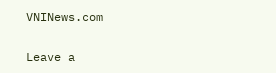VNINews.com

Leave a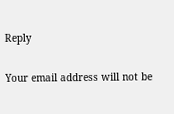Reply

Your email address will not be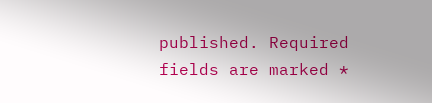published. Required fields are marked *